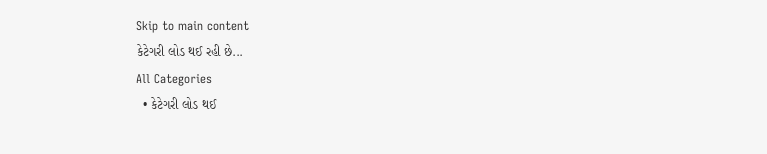Skip to main content
કેટેગરી લોડ થઈ રહી છે...
All Categories
  • કેટેગરી લોડ થઈ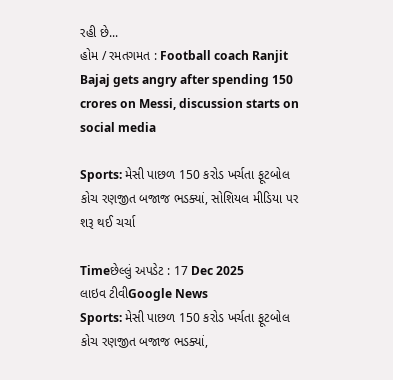રહી છે...
હોમ / રમતગમત : Football coach Ranjit Bajaj gets angry after spending 150 crores on Messi, discussion starts on social media

Sports: મેસી પાછળ 150 કરોડ ખર્ચતા ફૂટબોલ કોચ રણજીત બજાજ ભડક્યાં, સોશિયલ મીડિયા પર શરૂ થઈ ચર્ચા

Timeછેલ્લું અપડેટ : 17 Dec 2025
લાઇવ ટીવીGoogle News
Sports: મેસી પાછળ 150 કરોડ ખર્ચતા ફૂટબોલ કોચ રણજીત બજાજ ભડક્યાં,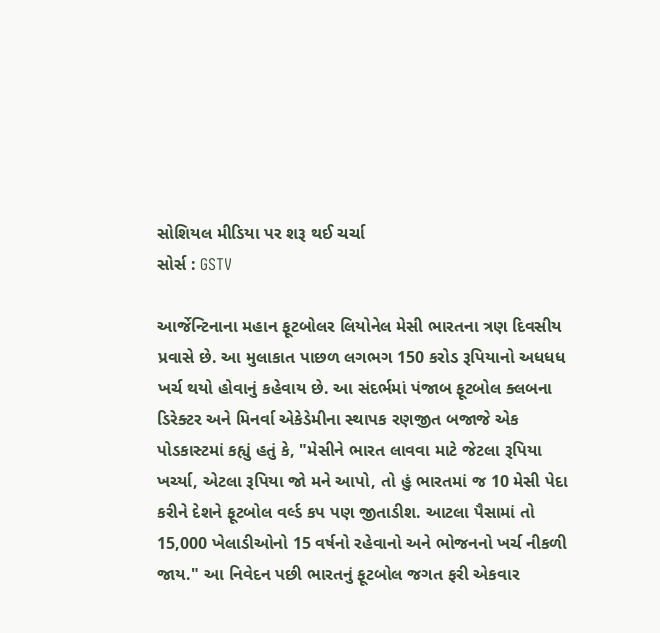સોશિયલ મીડિયા પર શરૂ થઈ ચર્ચા
સોર્સ : GSTV

આર્જેન્ટિનાના મહાન ફૂટબોલર લિયોનેલ મેસી ભારતના ત્રણ દિવસીય પ્રવાસે છે. આ મુલાકાત પાછળ લગભગ 150 કરોડ રૂપિયાનો અધધધ ખર્ચ થયો હોવાનું કહેવાય છે. આ સંદર્ભમાં પંજાબ ફૂટબોલ ક્લબના ડિરેક્ટર અને મિનર્વા એકેડેમીના સ્થાપક રણજીત બજાજે એક પોડકાસ્ટમાં કહ્યું હતું કે, "મેસીને ભારત લાવવા માટે જેટલા રૂપિયા ખર્ચ્યા, એટલા રૂપિયા જો મને આપો, તો હું ભારતમાં જ 10 મેસી પેદા કરીને દેશને ફૂટબોલ વર્લ્ડ કપ પણ જીતાડીશ. આટલા પૈસામાં તો 15,000 ખેલાડીઓનો 15 વર્ષનો રહેવાનો અને ભોજનનો ખર્ચ નીકળી જાય." આ નિવેદન પછી ભારતનું ફૂટબોલ જગત ફરી એકવાર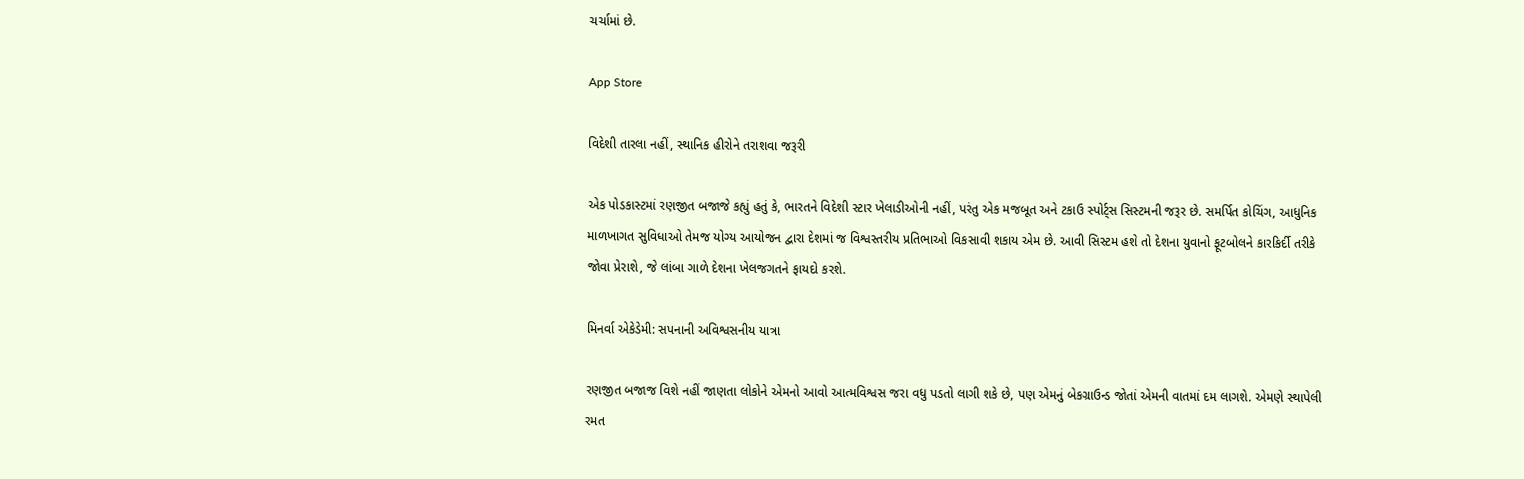ચર્ચામાં છે.

App Store

વિદેશી તારલા નહીં, સ્થાનિક હીરોને તરાશવા જરૂરી

એક પોડકાસ્ટમાં રણજીત બજાજે કહ્યું હતું કે, ભારતને વિદેશી સ્ટાર ખેલાડીઓની નહીં, પરંતુ એક મજબૂત અને ટકાઉ સ્પોર્ટ્સ સિસ્ટમની જરૂર છે. સમર્પિત કોચિંગ, આધુનિક માળખાગત સુવિધાઓ તેમજ યોગ્ય આયોજન દ્વારા દેશમાં જ વિશ્વસ્તરીય પ્રતિભાઓ વિકસાવી શકાય એમ છે. આવી સિસ્ટમ હશે તો દેશના યુવાનો ફૂટબોલને કારકિર્દી તરીકે જોવા પ્રેરાશે, જે લાંબા ગાળે દેશના ખેલજગતને ફાયદો કરશે.

મિનર્વા એકેડેમી: સપનાની અવિશ્વસનીય યાત્રા

રણજીત બજાજ વિશે નહીં જાણતા લોકોને એમનો આવો આત્મવિશ્વસ જરા વધુ પડતો લાગી શકે છે, પણ એમનું બેકગ્રાઉન્ડ જોતાં એમની વાતમાં દમ લાગશે. એમણે સ્થાપેલી રમત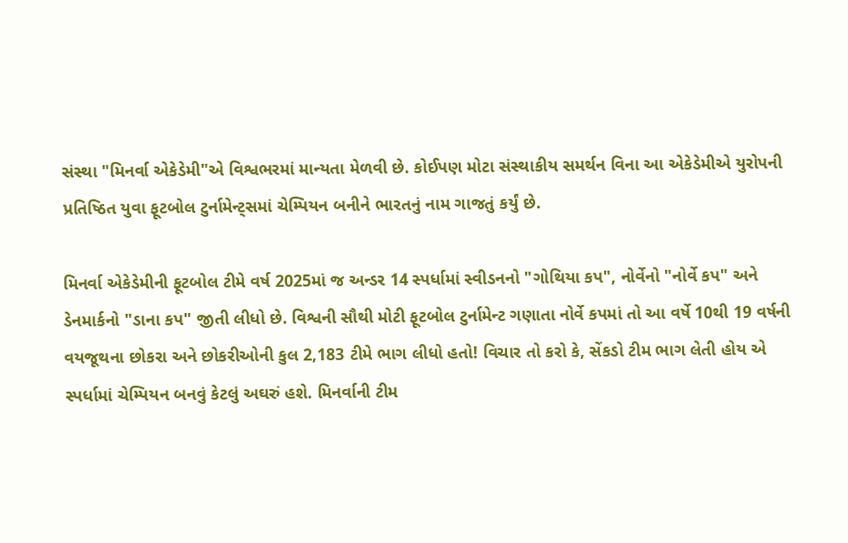સંસ્થા "મિનર્વા એકેડેમી"એ વિશ્વભરમાં માન્યતા મેળવી છે. કોઈપણ મોટા સંસ્થાકીય સમર્થન વિના આ એકેડેમીએ યુરોપની પ્રતિષ્ઠિત યુવા ફૂટબોલ ટુર્નામેન્ટ્સમાં ચેમ્પિયન બનીને ભારતનું નામ ગાજતું કર્યું છે.

મિનર્વા એકેડેમીની ફૂટબોલ ટીમે વર્ષ 2025માં જ અન્ડર 14 સ્પર્ધામાં સ્વીડનનો "ગોથિયા કપ", નોર્વેનો "નોર્વે કપ" અને ડેનમાર્કનો "ડાના કપ" જીતી લીધો છે. વિશ્વની સૌથી મોટી ફૂટબોલ ટુર્નામેન્ટ ગણાતા નોર્વે કપમાં તો આ વર્ષે 10થી 19 વર્ષની વયજૂથના છોકરા અને છોકરીઓની કુલ 2,183 ટીમે ભાગ લીધો હતો! વિચાર તો કરો કે, સેંકડો ટીમ ભાગ લેતી હોય એ સ્પર્ધામાં ચેમ્પિયન બનવું કેટલું અઘરું હશે. મિનર્વાની ટીમ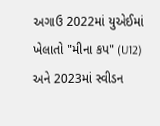અગાઉ 2022માં યુએઈમાં ખેલાતો "મીના કપ" (U12) અને 2023માં સ્વીડન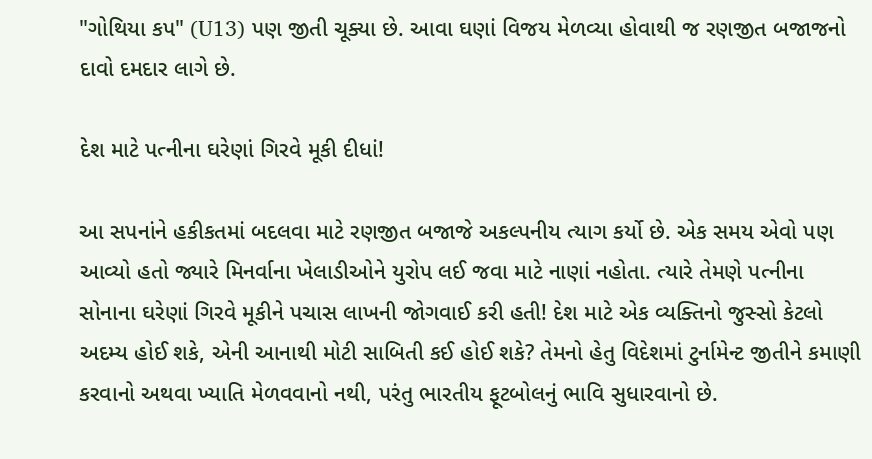"ગોથિયા કપ" (U13) પણ જીતી ચૂક્યા છે. આવા ઘણાં વિજય મેળવ્યા હોવાથી જ રણજીત બજાજનો દાવો દમદાર લાગે છે.

દેશ માટે પત્નીના ઘરેણાં ગિરવે મૂકી દીધાં!

આ સપનાંને હકીકતમાં બદલવા માટે રણજીત બજાજે અકલ્પનીય ત્યાગ કર્યો છે. એક સમય એવો પણ આવ્યો હતો જ્યારે મિનર્વાના ખેલાડીઓને યુરોપ લઈ જવા માટે નાણાં નહોતા. ત્યારે તેમણે પત્નીના સોનાના ઘરેણાં ગિરવે મૂકીને પચાસ લાખની જોગવાઈ કરી હતી! દેશ માટે એક વ્યક્તિનો જુસ્સો કેટલો અદમ્ય હોઈ શકે, એની આનાથી મોટી સાબિતી કઈ હોઈ શકે? તેમનો હેતુ વિદેશમાં ટુર્નામેન્ટ જીતીને કમાણી કરવાનો અથવા ખ્યાતિ મેળવવાનો નથી, પરંતુ ભારતીય ફૂટબોલનું ભાવિ સુધારવાનો છે.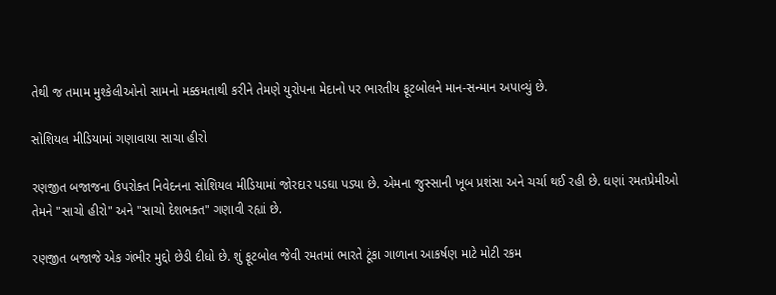તેથી જ તમામ મુશ્કેલીઓનો સામનો મક્કમતાથી કરીને તેમણે યુરોપના મેદાનો પર ભારતીય ફૂટબોલને માન-સન્માન અપાવ્યું છે.

સોશિયલ મીડિયામાં ગણાવાયા સાચા હીરો

રણજીત બજાજના ઉપરોક્ત નિવેદનના સોશિયલ મીડિયામાં જોરદાર પડઘા પડ્યા છે. એમના જુસ્સાની ખૂબ પ્રશંસા અને ચર્ચા થઈ રહી છે. ઘણાં રમતપ્રેમીઓ તેમને "સાચો હીરો" અને "સાચો દેશભક્ત" ગણાવી રહ્યાં છે.

રણજીત બજાજે એક ગંભીર મુદ્દો છેડી દીધો છે. શું ફૂટબોલ જેવી રમતમાં ભારતે ટૂંકા ગાળાના આકર્ષણ માટે મોટી રકમ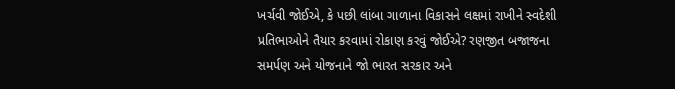ખર્ચવી જોઈએ, કે પછી લાંબા ગાળાના વિકાસને લક્ષમાં રાખીને સ્વદેશી પ્રતિભાઓને તૈયાર કરવામાં રોકાણ કરવું જોઈએ? રણજીત બજાજના સમર્પણ અને યોજનાને જો ભારત સરકાર અને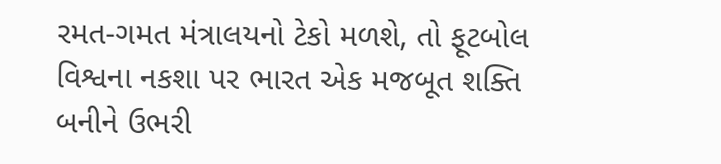રમત-ગમત મંત્રાલયનો ટેકો મળશે, તો ફૂટબોલ વિશ્વના નકશા પર ભારત એક મજબૂત શક્તિ બનીને ઉભરી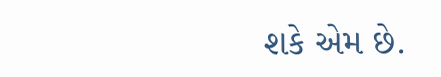શકે એમ છે.